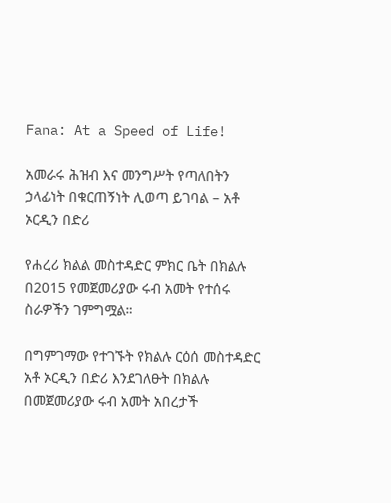Fana: At a Speed of Life!

አመራሩ ሕዝብ እና መንግሥት የጣለበትን ኃላፊነት በቁርጠኝነት ሊወጣ ይገባል – አቶ ኦርዲን በድሪ

የሐረሪ ክልል መስተዳድር ምክር ቤት በክልሉ በ2015 የመጀመሪያው ሩብ አመት የተሰሩ ስራዎችን ገምግሟል።

በግምገማው የተገኙት የክልሉ ርዕሰ መስተዳድር አቶ ኦርዲን በድሪ እንደገለፁት በክልሉ በመጀመሪያው ሩብ አመት አበረታች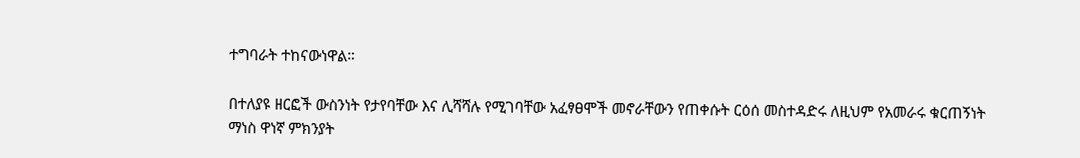ተግባራት ተከናውነዋል።

በተለያዩ ዘርፎች ውስንነት የታየባቸው እና ሊሻሻሉ የሚገባቸው አፈፃፀሞች መኖራቸውን የጠቀሱት ርዕሰ መስተዳድሩ ለዚህም የአመራሩ ቁርጠኝነት ማነስ ዋነኛ ምክንያት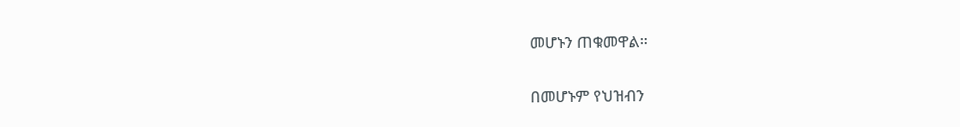መሆኑን ጠቁመዋል።

በመሆኑም የህዝብን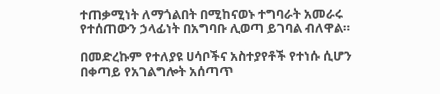ተጠቃሚነት ለማጎልበት በሚከናወኑ ተግባራት አመራሩ የተሰጠውን ኃላፊነት በአግባቡ ሊወጣ ይገባል ብለዋል።

በመድረኩም የተለያዩ ሀሳቦችና አስተያየቶች የተነሱ ሲሆን በቀጣይ የአገልግሎት አሰጣጥ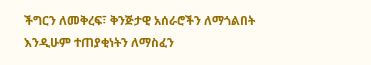ችግርን ለመቅረፍ፣ ቅንጅታዊ አሰራሮችን ለማጎልበት እንዲሁም ተጠያቂነትን ለማስፈን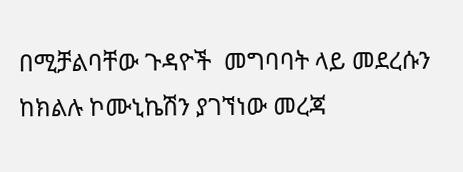በሚቻልባቸው ጉዳዮች  መግባባት ላይ መደረሱን ከክልሉ ኮሙኒኬሽን ያገኘነው መረጃ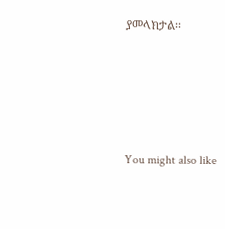ያመላክታል፡፡





You might also like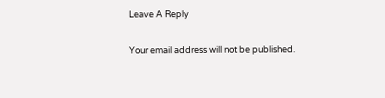Leave A Reply

Your email address will not be published.